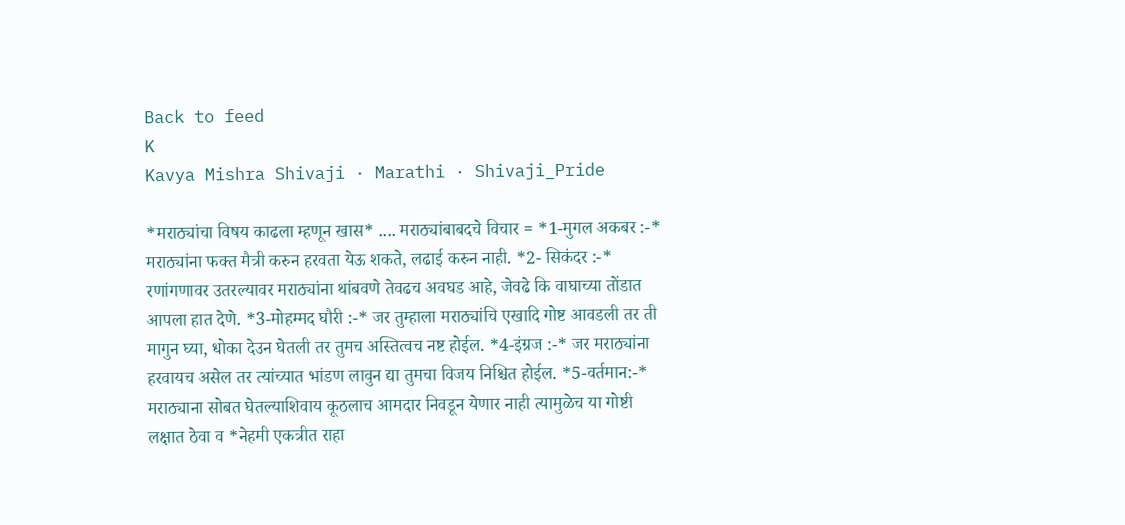Back to feed
K
Kavya Mishra Shivaji · Marathi · Shivaji_Pride

*मराठ्यांचा विषय काढला म्हणून खास* .... मराठ्यांबाबदचे विचार = *1-मुगल अकबर :-* मराठ्यांना फक्त मैत्री करुन हरवता येऊ शकते, लढाई करुन नाही. *2- सिकंदर :-* रणांगणावर उतरल्यावर मराठ्यांना थांबवणे तेवढच अवघड आहे, जेवढे कि वाघाच्या तोंडात आपला हात देणे. *3-मोहम्मद घौरी :-* जर तुम्हाला मराठ्यांचि एखादि गोष्ट आवडली तर ती मागुन घ्या, धोका देउन घेतली तर तुमच अस्तित्वच नष्ट होईल. *4-इंग्रज :-* जर मराठ्यांना हरवायच असेल तर त्यांच्यात भांडण लावुन द्या तुमचा विजय निश्चित होईल. *5-वर्तमान:-* मराठ्याना सोबत घेतल्याशिवाय कूठलाच आमदार निवडून येणार नाही त्यामुळेच या गोष्टी लक्षात ठेवा व *नेहमी एकत्रीत राहा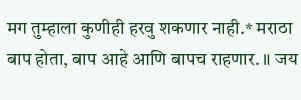मग तुम्हाला कुणीही हरवु शकणार नाही.* मराठा बाप होता, बाप आहे आणि बापच राहणार. ॥ जय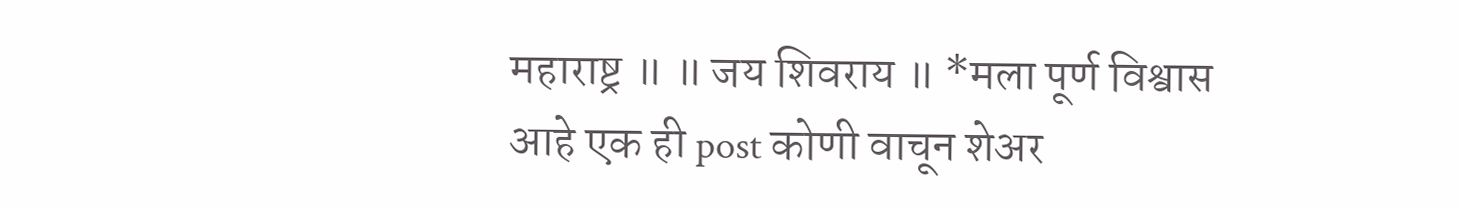महाराष्ट्र ॥ ॥ जय शिवराय ॥ *मला पूर्ण विश्वास आहे एक ही post कोणी वाचून शेअर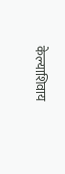केल्याशिवाय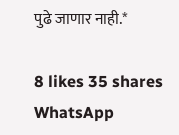पुढे जाणार नाही.*

8 likes 35 shares
WhatsApp